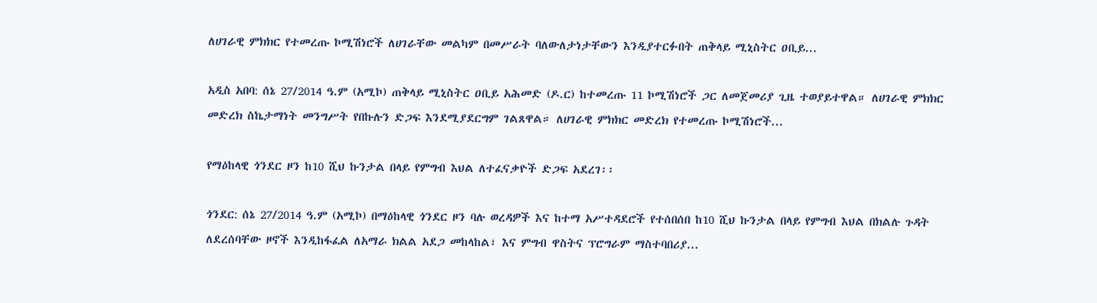ለሀገራዊ ምክክር የተመረጡ ኮሚሽነሮች ለሀገራቸው መልካም በመሥራት ባለውለታነታቸውን እንዲያተርፉበት ጠቅላይ ሚኒስትር ዐቢይ...

አዲስ አበባ: ሰኔ 27/2014 ዓ.ም (አሚኮ) ጠቅላይ ሚኒስትር ዐቢይ አሕመድ (ዶ.ር) ከተመረጡ 11 ኮሚሽነሮች ጋር ለመጀመሪያ ጊዜ ተወያይተዋል። ለሀገራዊ ምክክር መድረክ ስኬታማነት መንግሥት የበኩሉን ድጋፍ እንደሚያደርግም ገልጸዋል። ለሀገራዊ ምክክር መድረክ የተመረጡ ኮሚሽነሮች...

የማዕከላዊ ጎንደር ዞን ከ10 ሺህ ኩንታል በላይ የምግብ እህል ለተፈናቃዮች ድጋፍ አደረገ፡፡

ጎንደር: ሰኔ 27/2014 ዓ.ም (አሚኮ) በማዕከላዊ ጎንደር ዞን ባሉ ወረዳዎች እና ከተማ አሥተዳደሮች የተሰበሰበ ከ10 ሺህ ኩንታል በላይ የምግብ እህል በክልሉ ጉዳት ለደረሰባቸው ዞኖች እንዲከፋፈል ለአማራ ክልል አደጋ መከላከል፣ እና ምግብ ዋስትና ፕሮግራም ማስተባበሪያ...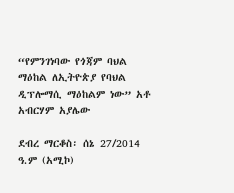“የምንገነባው የጎጃም ባህል ማዕከል ለኢትዮጵያ የባህል ዲፕሎማሲ ማዕከልም ነው” አቶ አብርሃም አያሌው

ደብረ ማርቆስ፡ ሰኔ 27/2014 ዓ.ም (አሚኮ)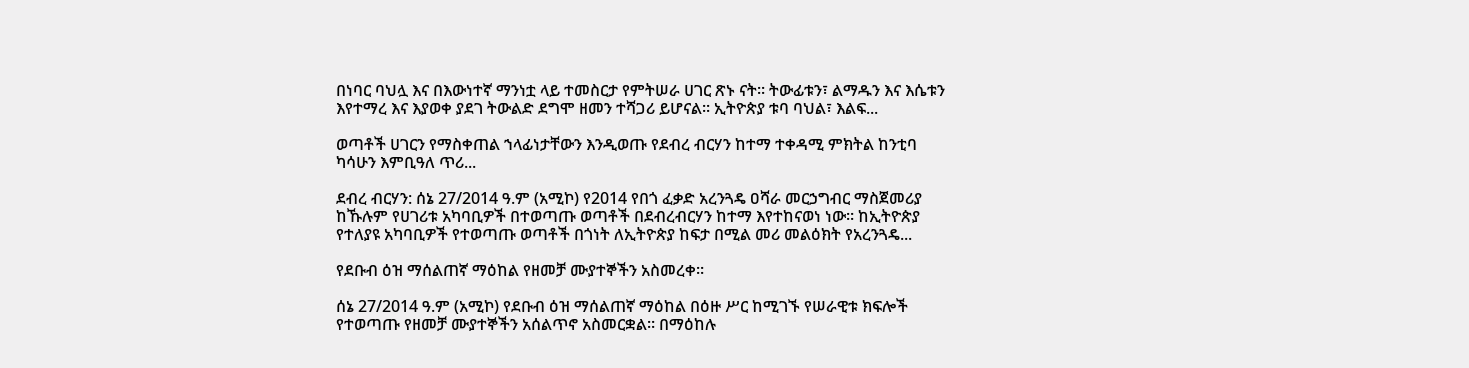በነባር ባህሏ እና በእውነተኛ ማንነቷ ላይ ተመስርታ የምትሠራ ሀገር ጽኑ ናት፡፡ ትውፊቱን፣ ልማዱን እና እሴቱን እየተማረ እና እያወቀ ያደገ ትውልድ ደግሞ ዘመን ተሻጋሪ ይሆናል፡፡ ኢትዮጵያ ቱባ ባህል፣ እልፍ...

ወጣቶች ሀገርን የማስቀጠል ኀላፊነታቸውን እንዲወጡ የደብረ ብርሃን ከተማ ተቀዳሚ ምክትል ከንቲባ ካሳሁን እምቢዓለ ጥሪ...

ደብረ ብርሃን: ሰኔ 27/2014 ዓ.ም (አሚኮ) የ2014 የበጎ ፈቃድ አረንጓዴ ዐሻራ መርኃግብር ማስጀመሪያ ከኹሉም የሀገሪቱ አካባቢዎች በተወጣጡ ወጣቶች በደብረብርሃን ከተማ እየተከናወነ ነው። ከኢትዮጵያ የተለያዩ አካባቢዎች የተወጣጡ ወጣቶች በጎነት ለኢትዮጵያ ከፍታ በሚል መሪ መልዕክት የአረንጓዴ...

የደቡብ ዕዝ ማሰልጠኛ ማዕከል የዘመቻ ሙያተኞችን አስመረቀ።

ሰኔ 27/2014 ዓ.ም (አሚኮ) የደቡብ ዕዝ ማሰልጠኛ ማዕከል በዕዙ ሥር ከሚገኙ የሠራዊቱ ክፍሎች የተወጣጡ የዘመቻ ሙያተኞችን አሰልጥኖ አስመርቋል። በማዕከሉ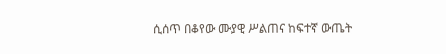ሲሰጥ በቆየው ሙያዊ ሥልጠና ከፍተኛ ውጤት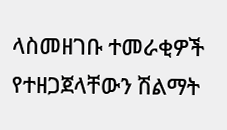ላስመዘገቡ ተመራቂዎች የተዘጋጀላቸውን ሽልማት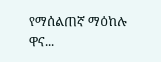የማሰልጠኛ ማዕከሉ ዋና...